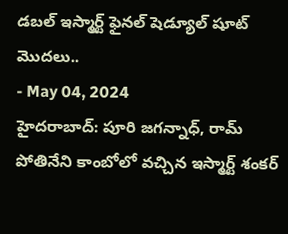డబల్ ఇస్మార్ట్ ఫైనల్ షెడ్యూల్ షూట్ మొదలు..
- May 04, 2024
హైదరాబాద్: పూరి జగన్నాధ్, రామ్ పోతినేని కాంబోలో వచ్చిన ఇస్మార్ట్ శంకర్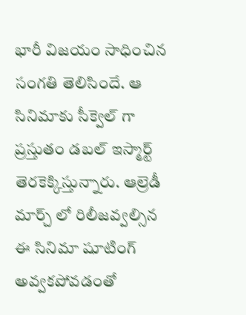భారీ విజయం సాధించిన సంగతి తెలిసిందే. ఆ సినిమాకు సీక్వెల్ గా ప్రస్తుతం డబల్ ఇస్మార్ట్ తెరకెక్కిస్తున్నారు. ఆల్రెడీ మార్చ్ లో రిలీజవ్వల్సిన ఈ సినిమా షూటింగ్ అవ్వకపోవడంతో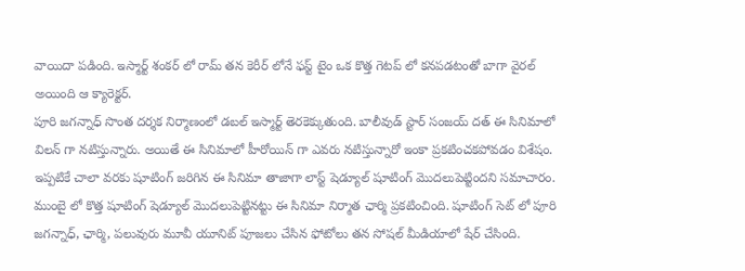వాయిదా పడింది. ఇస్మార్ట్ శంకర్ లో రామ్ తన కెరీర్ లోనే ఫస్ట్ టైం ఒక కొత్త గెటప్ లో కనపడటంతో బాగా వైరల్ అయింది ఆ క్యారెక్టర్.
పూరి జగన్నాధ్ సొంత దర్శక నిర్మాణంలో డబల్ ఇస్మార్ట్ తెరకెక్కుతుంది. బాలీవుడ్ స్టార్ సంజయ్ దత్ ఈ సినిమాలో విలన్ గా నటిస్తున్నారు. అయితే ఈ సినిమాలో హీరోయిన్ గా ఎవరు నటిస్తున్నారో ఇంకా ప్రకటించకపోవడం విశేషం. ఇప్పటికే చాలా వరకు షూటింగ్ జరిగిన ఈ సినిమా తాజాగా లాస్ట్ షెడ్యూల్ షూటింగ్ మొదలుపెట్టిందని సమాచారం.
ముంబై లో కొత్త షూటింగ్ షెడ్యూల్ మొదలుపెట్టినట్టు ఈ సినిమా నిర్మాత ఛార్మి ప్రకటించింది. షూటింగ్ సెట్ లో పూరి జగన్నాధ్, ఛార్మి, పలువురు మూవీ యూనిట్ పూజలు చేసిన ఫోటోలు తన సోషల్ మీడియాలో షేర్ చేసింది.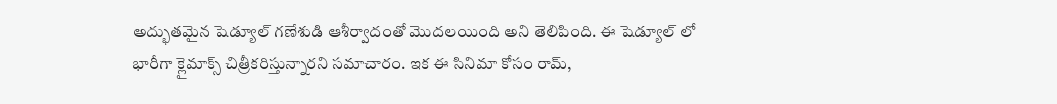అద్భుతమైన షెడ్యూల్ గణేశుడి ఆశీర్వాదంతో మొదలయింది అని తెలిపింది. ఈ షెడ్యూల్ లో భారీగా క్లైమాక్స్ చిత్రీకరిస్తున్నారని సమాచారం. ఇక ఈ సినిమా కోసం రామ్,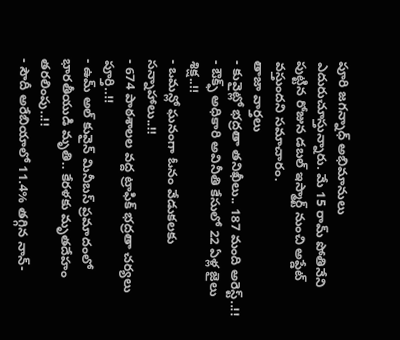పూరి జగన్నాధ్ అభిమానులు ఎదురుచూస్తున్నారు. మే 15 రామ్ పోతినేని పుట్టిన రోజున డబల్ ఇస్మార్ట్ నుంచి అప్డేట్ వస్తుందని సమాచారం.
తాజా వార్తలు
- కువైట్లో భద్రతా తనిఖీలు.. 187 మంది అరెస్ట్..!!
- ఔక్ఫ్ అధికారి అవినీతి కేసులో 22 ఏళ్ల జైలు శిక్ష..!!
- ఒమన్లో ఘనంగా ఓనం వేడుకలకు సన్నాహాలు..!!
- 674 పాఠశాలల వద్ద ట్రాఫిక్ భద్రతా చర్యలు పూర్తి..!!
- ఉమ్ అల్ కువైన్ మినీబస్ ప్రమాదంలో భారతీయుడి మృతి.. కేరళకు మృతదేహం తరలింపు..!!
- సౌదీ అరేబియాలో 11.4% తగ్గిన నాన్-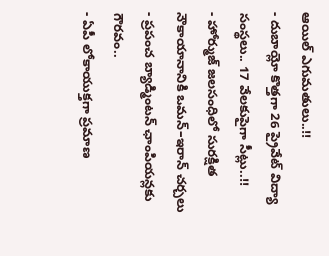ఆయిల్ ఎగుమతులు..!!
- దుబాయ్లో కొత్తగా 26 ప్రైవేట్ విద్యా సంస్థలు.. 17 వేలకుపైగా సీట్లు..!!
- హోర్ముజ్ జలసంధిలో సురక్షిత నౌకాయానానికి ఒమన్–ఇరాన్ చర్చలు
- ప్రపంచ బ్యాడ్మింటన్ ఛాంపియన్లకు గౌరవం..
- ఏపీ లోకాయుక్తగా ప్రమాణ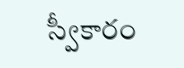స్వీకారం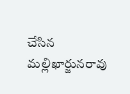చేసిన మల్లిఖార్జునరావు